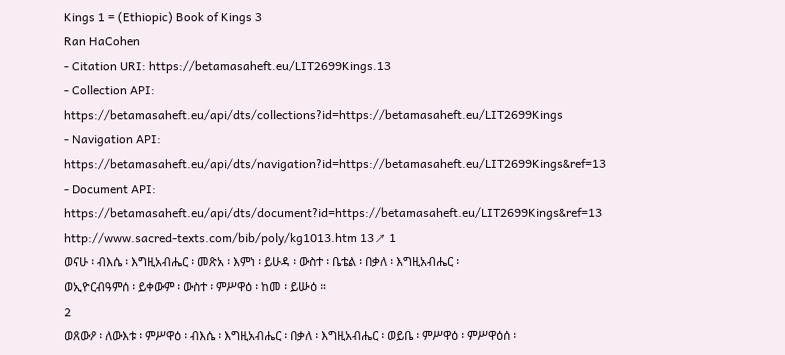Kings 1 = (Ethiopic) Book of Kings 3
Ran HaCohen
- Citation URI: https://betamasaheft.eu/LIT2699Kings.13
- Collection API: https://betamasaheft.eu/api/dts/collections?id=https://betamasaheft.eu/LIT2699Kings
- Navigation API: https://betamasaheft.eu/api/dts/navigation?id=https://betamasaheft.eu/LIT2699Kings&ref=13
- Document API: https://betamasaheft.eu/api/dts/document?id=https://betamasaheft.eu/LIT2699Kings&ref=13
http://www.sacred-texts.com/bib/poly/kg1013.htm 13↗ 1
ወናሁ ፡ ብእሴ ፡ እግዚአብሔር ፡ መጽአ ፡ እምነ ፡ ይሁዳ ፡ ውስተ ፡ ቤቴል ፡ በቃለ ፡ እግዚአብሔር ፡
ወኢዮርብዓምሰ ፡ ይቀውም ፡ ውስተ ፡ ምሥዋዕ ፡ ከመ ፡ ይሡዕ ።
2
ወጸውዖ ፡ ለውእቱ ፡ ምሥዋዕ ፡ ብእሴ ፡ እግዚአብሔር ፡ በቃለ ፡ እግዚአብሔር ፡ ወይቤ ፡ ምሥዋዕ ፡ ምሥዋዕሰ ፡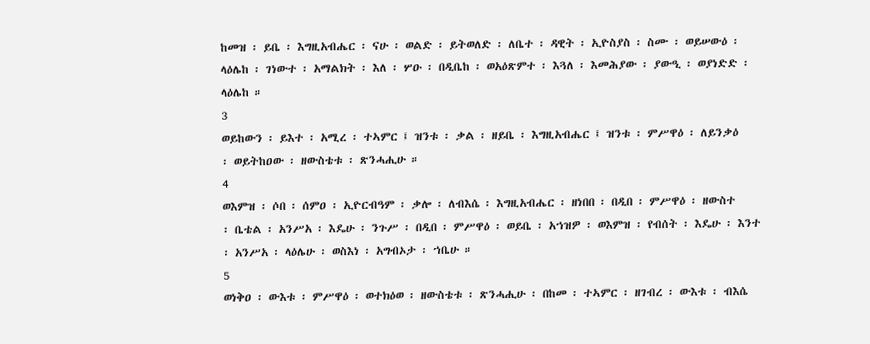ከመዝ ፡ ይቤ ፡ እግዚአብሔር ፡ ናሁ ፡ ወልድ ፡ ይትወለድ ፡ ለቤተ ፡ ዳዊት ፡ ኢዮስያስ ፡ ስሙ ፡ ወይሠውዕ ፡
ላዕሌከ ፡ ገነውተ ፡ አማልክት ፡ እለ ፡ ሦዑ ፡ በዲቤከ ፡ ወአዕጽምተ ፡ እጓለ ፡ እመሕያው ፡ ያውዒ ፡ ወያነድድ ፡
ላዕሌከ ።
3
ወይከውን ፡ ይእተ ፡ አሚረ ፡ ተኣምር ፤ ዝንቱ ፡ ቃል ፡ ዘይቤ ፡ እግዚአብሔር ፤ ዝንቱ ፡ ምሥዋዕ ፡ ለይንቃዕ
፡ ወይትከዐው ፡ ዘውስቴቱ ፡ ጽንሓሒሁ ።
4
ወእምዝ ፡ ሶበ ፡ ሰምዐ ፡ ኢዮርብዓም ፡ ቃሎ ፡ ለብእሴ ፡ እግዚአብሔር ፡ ዘነበበ ፡ በዲበ ፡ ምሥዋዕ ፡ ዘውስተ
፡ ቤቴል ፡ አንሥአ ፡ እዴሁ ፡ ንጉሥ ፡ በዲበ ፡ ምሥዋዕ ፡ ወይቤ ፡ አኀዝዎ ፡ ወእምዝ ፡ የብሰት ፡ እዴሁ ፡ እንተ
፡ አንሥአ ፡ ላዕሌሁ ፡ ወስእነ ፡ አግብኦታ ፡ ኀቤሁ ።
5
ወነቅዐ ፡ ውእቱ ፡ ምሥዋዕ ፡ ወተክዕወ ፡ ዘውስቴቱ ፡ ጽንሓሒሁ ፡ በከመ ፡ ተኣምር ፡ ዘገብረ ፡ ውእቱ ፡ ብእሴ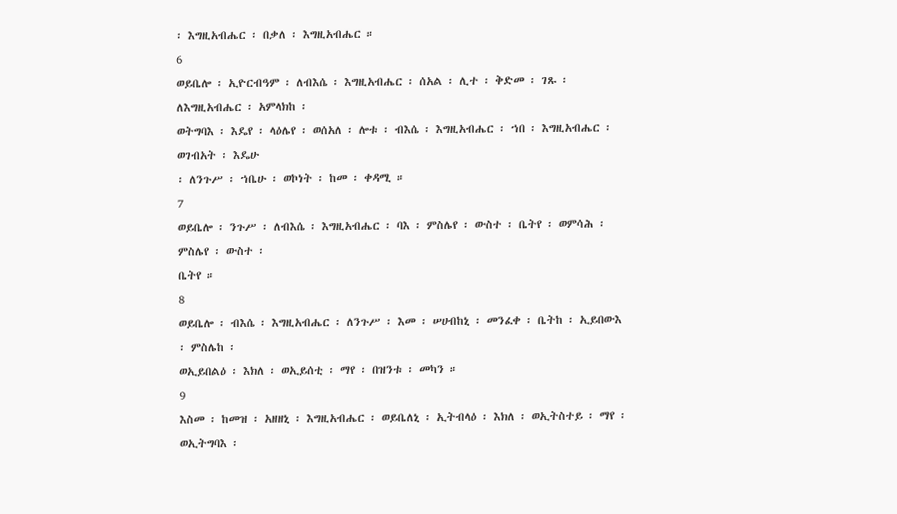፡ እግዚአብሔር ፡ በቃለ ፡ እግዚአብሔር ።
6
ወይቤሎ ፡ ኢዮርብዓም ፡ ለብእሴ ፡ እግዚአብሔር ፡ ሰአል ፡ ሊተ ፡ ቅድመ ፡ ገጹ ፡ ለእግዚአብሔር ፡ አምላክከ ፡
ወትግባእ ፡ እዴየ ፡ ላዕሌየ ፡ ወሰአለ ፡ ሎቱ ፡ ብእሴ ፡ እግዚአብሔር ፡ ኀበ ፡ እግዚአብሔር ፡ ወገብአት ፡ እዴሁ
፡ ለንጉሥ ፡ ኀቤሁ ፡ ወኮነት ፡ ከመ ፡ ቀዳሚ ።
7
ወይቤሎ ፡ ንጉሥ ፡ ለብእሴ ፡ እግዚአብሔር ፡ ባእ ፡ ምስሌየ ፡ ውስተ ፡ ቤትየ ፡ ወምሳሕ ፡ ምስሌየ ፡ ውስተ ፡
ቤትየ ።
8
ወይቤሎ ፡ ብእሴ ፡ እግዚአብሔር ፡ ለንጉሥ ፡ እመ ፡ ሠሀብከኒ ፡ መንፈቀ ፡ ቤትከ ፡ ኢይበውእ ፡ ምስሌከ ፡
ወኢይበልዕ ፡ እክለ ፡ ወኢይሰቲ ፡ ማየ ፡ በዝንቱ ፡ መካን ።
9
እስመ ፡ ከመዝ ፡ አዘዘኒ ፡ እግዚአብሔር ፡ ወይቤለኒ ፡ ኢትብላዕ ፡ እክለ ፡ ወኢትስተይ ፡ ማየ ፡ ወኢትግባእ ፡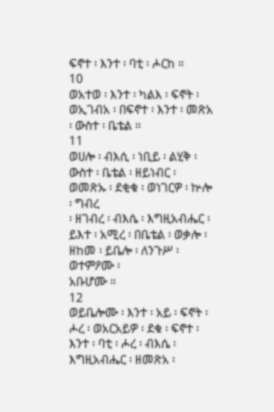ፍኖተ ፡ እንተ ፡ ባቲ ፡ ሖርከ ።
10
ወአተወ ፡ እንተ ፡ ካልእ ፡ ፍኖት ፡ ወኢገብአ ፡ በፍኖተ ፡ እንተ ፡ መጽአ ፡ ውስተ ፡ ቤቴል ።
11
ወሀሎ ፡ ብእሲ ፡ ነቢይ ፡ ልሂቅ ፡ ውስተ ፡ ቤቴል ፡ ዘይነብር ፡ ወመጽኡ ፡ ደቂቁ ፡ ወነገርዎ ፡ ኵሎ ፡ ግብረ
፡ ዘገብረ ፡ ብእሴ ፡ እግዚአብሔር ፡ ይእተ ፡ አሚረ ፡ በቤቴል ፡ ወቃሎ ፡ ዘከመ ፡ ይቤሎ ፡ ለንጉሥ ፡ ወተምዖሙ ፡
አቡሆሙ ።
12
ወይቤሎሙ ፡ እንተ ፡ አይ ፡ ፍኖት ፡ ሖረ ፡ ወአርአይዎ ፡ ደቁ ፡ ፍኖተ ፡ እንተ ፡ ባቲ ፡ ሖረ ፡ ብእሴ ፡
እግዚአብሔር ፡ ዘመጽአ ፡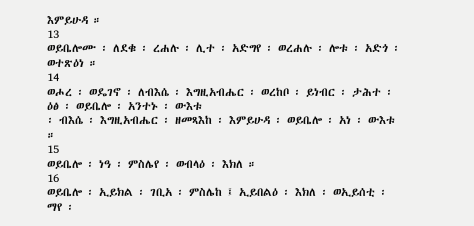እምይሁዳ ።
13
ወይቤሎሙ ፡ ለደቁ ፡ ረሐሉ ፡ ሊተ ፡ አድግየ ፡ ወረሐሉ ፡ ሎቱ ፡ አድጎ ፡ ወተጽዕነ ።
14
ወሖረ ፡ ወዴገኖ ፡ ለብእሴ ፡ እግዚአብሔር ፡ ወረከቦ ፡ ይነብር ፡ ታሕተ ፡ ዕፅ ፡ ወይቤሎ ፡ አንተኑ ፡ ውእቱ
፡ ብእሴ ፡ እግዚአብሔር ፡ ዘመጻእከ ፡ እምይሁዳ ፡ ወይቤሎ ፡ አነ ፡ ውእቱ ።
15
ወይቤሎ ፡ ነዓ ፡ ምስሌየ ፡ ወብላዕ ፡ እክለ ።
16
ወይቤሎ ፡ ኢይክል ፡ ገቢአ ፡ ምስሌከ ፤ ኢይበልዕ ፡ እክለ ፡ ወኢይሰቲ ፡ ማየ ፡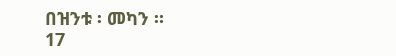በዝንቱ ፡ መካን ።
17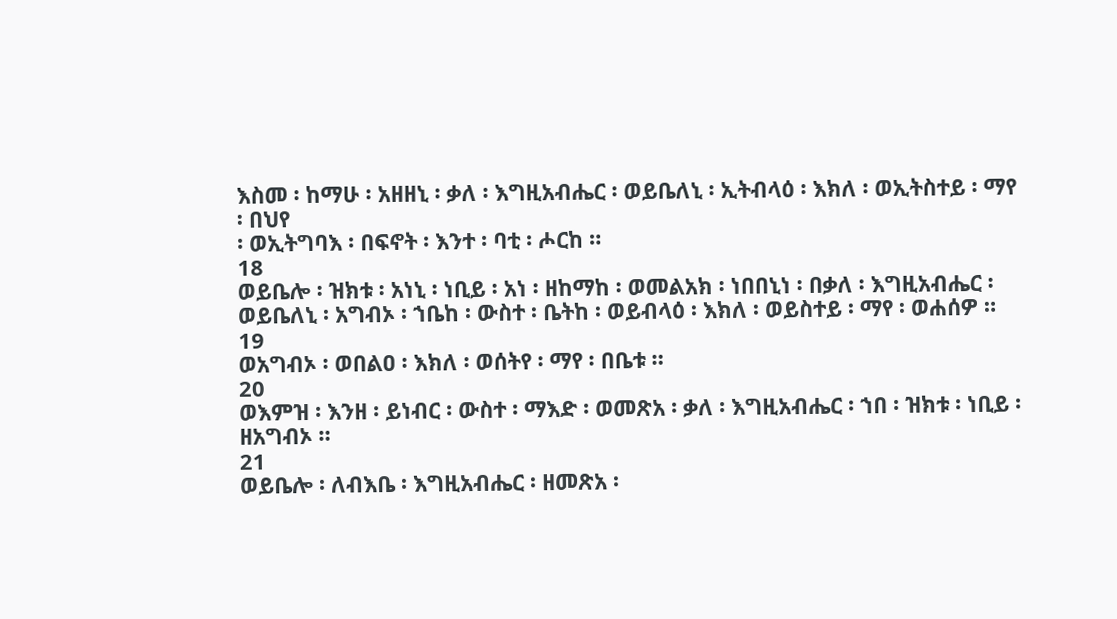እስመ ፡ ከማሁ ፡ አዘዘኒ ፡ ቃለ ፡ እግዚአብሔር ፡ ወይቤለኒ ፡ ኢትብላዕ ፡ እክለ ፡ ወኢትስተይ ፡ ማየ ፡ በህየ
፡ ወኢትግባእ ፡ በፍኖት ፡ እንተ ፡ ባቲ ፡ ሖርከ ።
18
ወይቤሎ ፡ ዝክቱ ፡ አነኒ ፡ ነቢይ ፡ አነ ፡ ዘከማከ ፡ ወመልአክ ፡ ነበበኒነ ፡ በቃለ ፡ እግዚአብሔር ፡
ወይቤለኒ ፡ አግብኦ ፡ ኀቤከ ፡ ውስተ ፡ ቤትከ ፡ ወይብላዕ ፡ እክለ ፡ ወይስተይ ፡ ማየ ፡ ወሐሰዎ ።
19
ወአግብኦ ፡ ወበልዐ ፡ እክለ ፡ ወሰትየ ፡ ማየ ፡ በቤቱ ።
20
ወእምዝ ፡ እንዘ ፡ ይነብር ፡ ውስተ ፡ ማእድ ፡ ወመጽአ ፡ ቃለ ፡ እግዚአብሔር ፡ ኀበ ፡ ዝክቱ ፡ ነቢይ ፡
ዘአግብኦ ።
21
ወይቤሎ ፡ ለብእቤ ፡ እግዚአብሔር ፡ ዘመጽአ ፡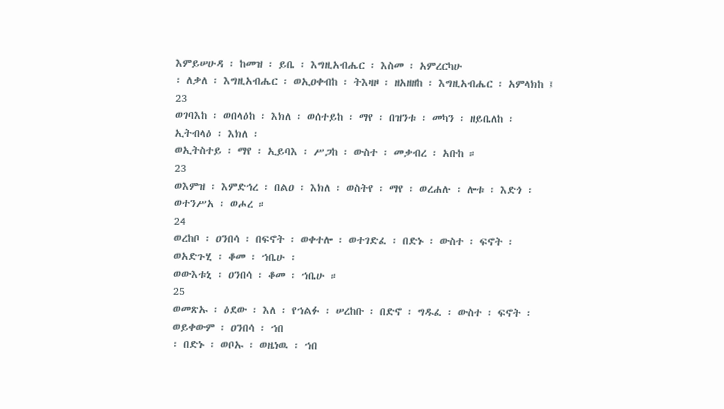እምይሠሁዳ ፡ ከመዝ ፡ ይቤ ፡ እግዚአብሔር ፡ እስመ ፡ አምረርካሁ
፡ ለቃለ ፡ እግዚአብሔር ፡ ወኢዐቀብከ ፡ ትእዛዞ ፡ ዘአዘዘከ ፡ እግዚአብሔር ፡ አምላክከ ፤
23
ወገባእከ ፡ ወበላዕከ ፡ እክለ ፡ ወሰተይከ ፡ ማየ ፡ በዝንቱ ፡ መካን ፡ ዘይቤለከ ፡ ኢትብላዕ ፡ እክለ ፡
ወኢትስተይ ፡ ማየ ፡ ኢይባእ ፡ ሥጋከ ፡ ውስተ ፡ መቃብረ ፡ አቡከ ።
23
ወእምዝ ፡ እምድኅረ ፡ በልዐ ፡ እክለ ፡ ወስትየ ፡ ማየ ፡ ወረሐሉ ፡ ሎቱ ፡ እድጎ ፡ ወተንሥአ ፡ ወሖረ ።
24
ወረከቦ ፡ ዐንበሳ ፡ በፍኖት ፡ ወቀተሎ ፡ ወተገድፈ ፡ በድኑ ፡ ውስተ ፡ ፍኖት ፡ ወአድጉሂ ፡ ቆመ ፡ ኀቤሁ ፡
ወውእቱኒ ፡ ዐንበሳ ፡ ቆመ ፡ ኀቤሁ ።
25
ወመጽኡ ፡ ዕደው ፡ እለ ፡ የኀልፉ ፡ ሠረከቡ ፡ በድኖ ፡ ግዱፈ ፡ ውስተ ፡ ፍኖት ፡ ወይቀውም ፡ ዐንበሳ ፡ ኀበ
፡ በድኑ ፡ ወቦኡ ፡ ወዜነዉ ፡ ኀበ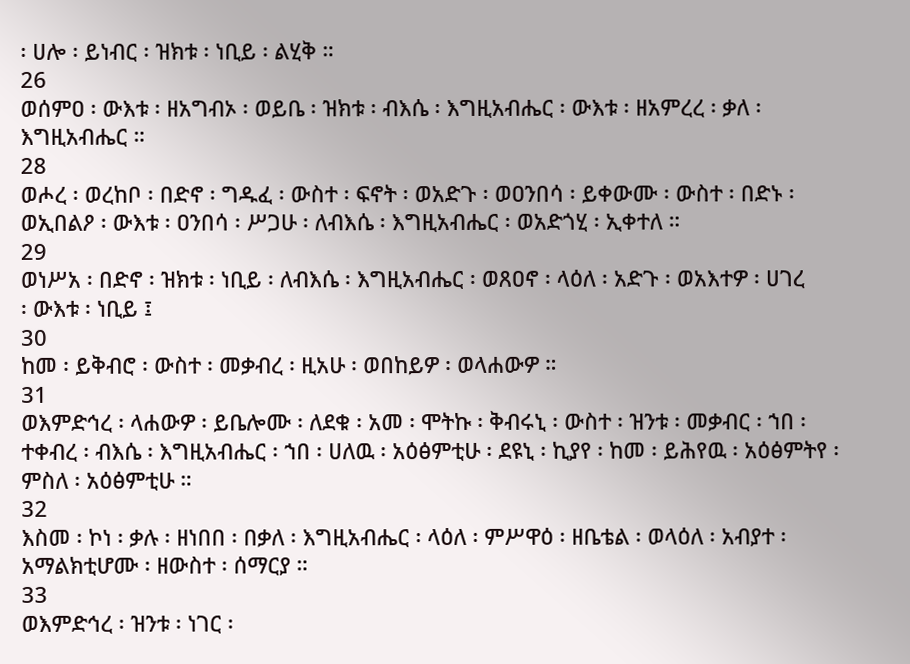፡ ሀሎ ፡ ይነብር ፡ ዝክቱ ፡ ነቢይ ፡ ልሂቅ ።
26
ወሰምዐ ፡ ውእቱ ፡ ዘአግብኦ ፡ ወይቤ ፡ ዝክቱ ፡ ብእሴ ፡ እግዚአብሔር ፡ ውእቱ ፡ ዘአምረረ ፡ ቃለ ፡
እግዚአብሔር ።
28
ወሖረ ፡ ወረከቦ ፡ በድኖ ፡ ግዱፈ ፡ ውስተ ፡ ፍኖት ፡ ወአድጉ ፡ ወዐንበሳ ፡ ይቀውሙ ፡ ውስተ ፡ በድኑ ፡
ወኢበልዖ ፡ ውእቱ ፡ ዐንበሳ ፡ ሥጋሁ ፡ ለብእሴ ፡ እግዚአብሔር ፡ ወአድጎሂ ፡ ኢቀተለ ።
29
ወነሥአ ፡ በድኖ ፡ ዝክቱ ፡ ነቢይ ፡ ለብእሴ ፡ እግዚአብሔር ፡ ወጸዐኖ ፡ ላዕለ ፡ አድጉ ፡ ወአእተዎ ፡ ሀገረ
፡ ውእቱ ፡ ነቢይ ፤
30
ከመ ፡ ይቅብሮ ፡ ውስተ ፡ መቃብረ ፡ ዚአሁ ፡ ወበከይዎ ፡ ወላሐውዎ ።
31
ወእምድኅረ ፡ ላሐውዎ ፡ ይቤሎሙ ፡ ለደቁ ፡ አመ ፡ ሞትኩ ፡ ቅብሩኒ ፡ ውስተ ፡ ዝንቱ ፡ መቃብር ፡ ኀበ ፡
ተቀብረ ፡ ብእሴ ፡ እግዚአብሔር ፡ ኀበ ፡ ሀለዉ ፡ አዕፅምቲሁ ፡ ደዩኒ ፡ ኪያየ ፡ ከመ ፡ ይሕየዉ ፡ አዕፅምትየ ፡
ምስለ ፡ አዕፅምቲሁ ።
32
እስመ ፡ ኮነ ፡ ቃሉ ፡ ዘነበበ ፡ በቃለ ፡ እግዚአብሔር ፡ ላዕለ ፡ ምሥዋዕ ፡ ዘቤቴል ፡ ወላዕለ ፡ አብያተ ፡
አማልክቲሆሙ ፡ ዘውስተ ፡ ሰማርያ ።
33
ወእምድኅረ ፡ ዝንቱ ፡ ነገር ፡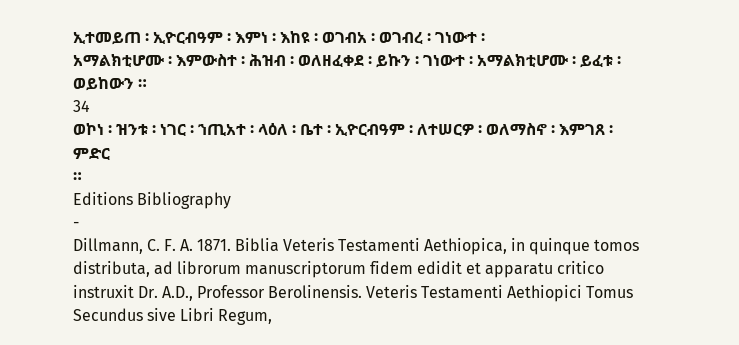ኢተመይጠ ፡ ኢዮርብዓም ፡ እምነ ፡ እከዩ ፡ ወገብአ ፡ ወገብረ ፡ ገነውተ ፡
አማልክቲሆሙ ፡ እምውስተ ፡ ሕዝብ ፡ ወለዘፈቀደ ፡ ይኩን ፡ ገነውተ ፡ አማልክቲሆሙ ፡ ይፈቱ ፡ ወይከውን ።
34
ወኮነ ፡ ዝንቱ ፡ ነገር ፡ ኀጢአተ ፡ ላዕለ ፡ ቤተ ፡ ኢዮርብዓም ፡ ለተሠርዎ ፡ ወለማስኖ ፡ እምገጸ ፡ ምድር
።
Editions Bibliography
-
Dillmann, C. F. A. 1871. Biblia Veteris Testamenti Aethiopica, in quinque tomos distributa, ad librorum manuscriptorum fidem edidit et apparatu critico instruxit Dr. A.D., Professor Berolinensis. Veteris Testamenti Aethiopici Tomus Secundus sive Libri Regum,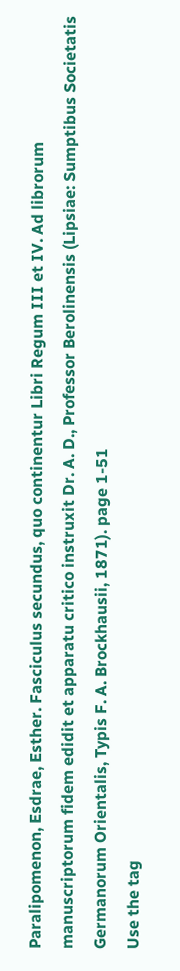Paralipomenon, Esdrae, Esther. Fasciculus secundus, quo continentur Libri Regum III et IV. Ad librorum manuscriptorum fidem edidit et apparatu critico instruxit Dr. A. D., Professor Berolinensis (Lipsiae: Sumptibus Societatis Germanorum Orientalis, Typis F. A. Brockhausii, 1871). page 1-51
Use the tag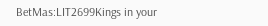BetMas:LIT2699Kings in your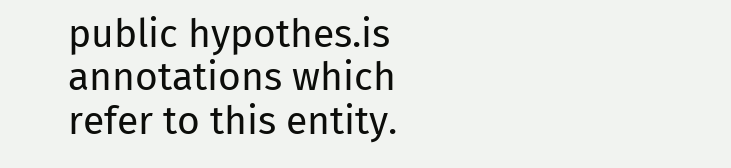public hypothes.is annotations which refer to this entity.